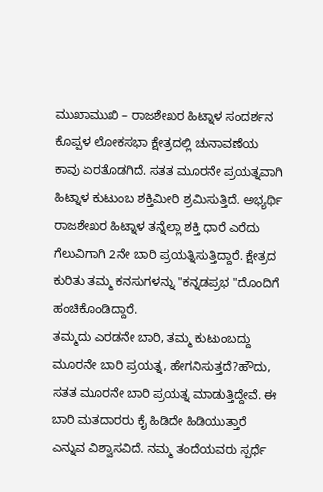ಮುಖಾಮುಖಿ – ರಾಜಶೇಖರ ಹಿಟ್ನಾಳ ಸಂದರ್ಶನ
ಕೊಪ್ಪಳ ಲೋಕಸಭಾ ಕ್ಷೇತ್ರದಲ್ಲಿ ಚುನಾವಣೆಯ ಕಾವು ಏರತೊಡಗಿದೆ. ಸತತ ಮೂರನೇ ಪ್ರಯತ್ನವಾಗಿ ಹಿಟ್ನಾಳ ಕುಟುಂಬ ಶಕ್ತಿಮೀರಿ ಶ್ರಮಿಸುತ್ತಿದೆ. ಅಭ್ಯರ್ಥಿ ರಾಜಶೇಖರ ಹಿಟ್ನಾಳ ತನ್ನೆಲ್ಲಾ ಶಕ್ತಿ ಧಾರೆ ಎರೆದು ಗೆಲುವಿಗಾಗಿ 2ನೇ ಬಾರಿ ಪ್ರಯತ್ನಿಸುತ್ತಿದ್ದಾರೆ. ಕ್ಷೇತ್ರದ ಕುರಿತು ತಮ್ಮ ಕನಸುಗಳನ್ನು "ಕನ್ನಡಪ್ರಭ "ದೊಂದಿಗೆ ಹಂಚಿಕೊಂಡಿದ್ದಾರೆ.
ತಮ್ಮದು ಎರಡನೇ ಬಾರಿ, ತಮ್ಮ ಕುಟುಂಬದ್ದು ಮೂರನೇ ಬಾರಿ ಪ್ರಯತ್ನ, ಹೇಗನಿಸುತ್ತದೆ?ಹೌದು, ಸತತ ಮೂರನೇ ಬಾರಿ ಪ್ರಯತ್ನ ಮಾಡುತ್ತಿದ್ದೇವೆ. ಈ ಬಾರಿ ಮತದಾರರು ಕೈ ಹಿಡಿದೇ ಹಿಡಿಯುತ್ತಾರೆ ಎನ್ನುವ ವಿಶ್ವಾಸವಿದೆ. ನಮ್ಮ ತಂದೆಯವರು ಸ್ಪರ್ಧೆ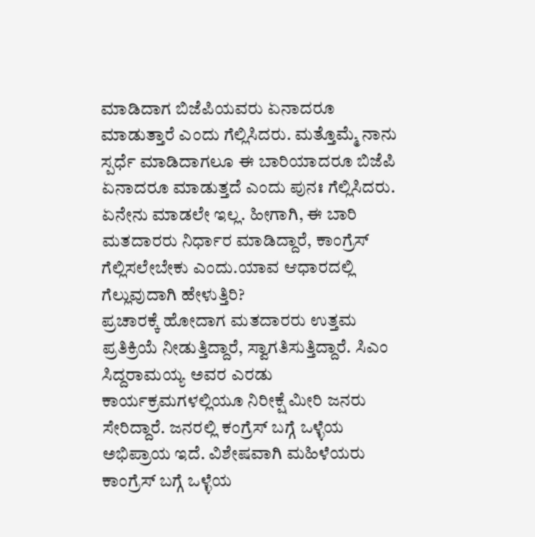ಮಾಡಿದಾಗ ಬಿಜೆಪಿಯವರು ಏನಾದರೂ ಮಾಡುತ್ತಾರೆ ಎಂದು ಗೆಲ್ಲಿಸಿದರು. ಮತ್ತೊಮ್ಮೆ ನಾನು ಸ್ಪರ್ಧೆ ಮಾಡಿದಾಗಲೂ ಈ ಬಾರಿಯಾದರೂ ಬಿಜೆಪಿ ಏನಾದರೂ ಮಾಡುತ್ತದೆ ಎಂದು ಪುನಃ ಗೆಲ್ಲಿಸಿದರು. ಏನೇನು ಮಾಡಲೇ ಇಲ್ಲ. ಹೀಗಾಗಿ, ಈ ಬಾರಿ ಮತದಾರರು ನಿರ್ಧಾರ ಮಾಡಿದ್ದಾರೆ, ಕಾಂಗ್ರೆಸ್ ಗೆಲ್ಲಿಸಲೇಬೇಕು ಎಂದು.ಯಾವ ಆಧಾರದಲ್ಲಿ ಗೆಲ್ಲುವುದಾಗಿ ಹೇಳುತ್ತಿರಿ?
ಪ್ರಚಾರಕ್ಕೆ ಹೋದಾಗ ಮತದಾರರು ಉತ್ತಮ ಪ್ರತಿಕ್ರಿಯೆ ನೀಡುತ್ತಿದ್ದಾರೆ, ಸ್ವಾಗತಿಸುತ್ತಿದ್ದಾರೆ. ಸಿಎಂ ಸಿದ್ದರಾಮಯ್ಯ ಅವರ ಎರಡು ಕಾರ್ಯಕ್ರಮಗಳಲ್ಲಿಯೂ ನಿರೀಕ್ಷೆ ಮೀರಿ ಜನರು ಸೇರಿದ್ದಾರೆ. ಜನರಲ್ಲಿ ಕಂಗ್ರೆಸ್ ಬಗ್ಗೆ ಒಳ್ಳೆಯ ಅಭಿಪ್ರಾಯ ಇದೆ. ವಿಶೇಷವಾಗಿ ಮಹಿಳೆಯರು ಕಾಂಗ್ರೆಸ್ ಬಗ್ಗೆ ಒಳ್ಳೆಯ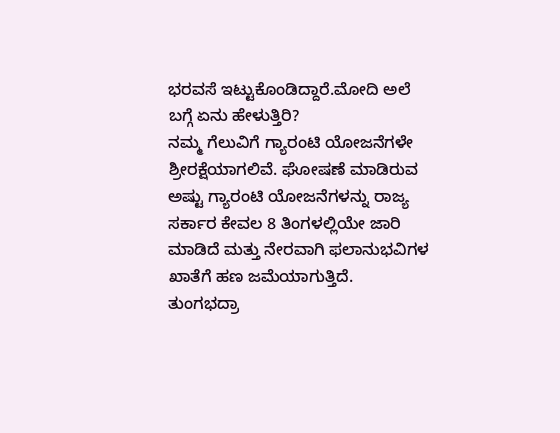ಭರವಸೆ ಇಟ್ಟುಕೊಂಡಿದ್ದಾರೆ.ಮೋದಿ ಅಲೆ ಬಗ್ಗೆ ಏನು ಹೇಳುತ್ತಿರಿ?
ನಮ್ಮ ಗೆಲುವಿಗೆ ಗ್ಯಾರಂಟಿ ಯೋಜನೆಗಳೇ ಶ್ರೀರಕ್ಷೆಯಾಗಲಿವೆ. ಘೋಷಣೆ ಮಾಡಿರುವ ಅಷ್ಟು ಗ್ಯಾರಂಟಿ ಯೋಜನೆಗಳನ್ನು ರಾಜ್ಯ ಸರ್ಕಾರ ಕೇವಲ 8 ತಿಂಗಳಲ್ಲಿಯೇ ಜಾರಿ ಮಾಡಿದೆ ಮತ್ತು ನೇರವಾಗಿ ಫಲಾನುಭವಿಗಳ ಖಾತೆಗೆ ಹಣ ಜಮೆಯಾಗುತ್ತಿದೆ.
ತುಂಗಭದ್ರಾ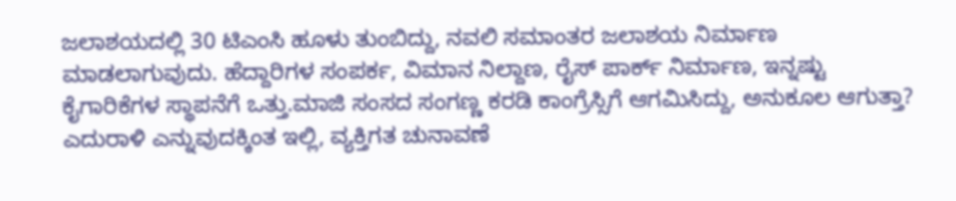ಜಲಾಶಯದಲ್ಲಿ 30 ಟಿಎಂಸಿ ಹೂಳು ತುಂಬಿದ್ದು, ನವಲಿ ಸಮಾಂತರ ಜಲಾಶಯ ನಿರ್ಮಾಣ ಮಾಡಲಾಗುವುದು. ಹೆದ್ದಾರಿಗಳ ಸಂಪರ್ಕ, ವಿಮಾನ ನಿಲ್ದಾಣ, ರೈಸ್ ಪಾರ್ಕ್ ನಿರ್ಮಾಣ, ಇನ್ನಷ್ಟು ಕೈಗಾರಿಕೆಗಳ ಸ್ಥಾಪನೆಗೆ ಒತ್ತು.ಮಾಜಿ ಸಂಸದ ಸಂಗಣ್ಣ ಕರಡಿ ಕಾಂಗ್ರೆಸ್ಸಿಗೆ ಆಗಮಿಸಿದ್ದು, ಅನುಕೂಲ ಆಗುತ್ತಾ?
ಎದುರಾಳಿ ಎನ್ನುವುದಕ್ಕಿಂತ ಇಲ್ಲಿ, ವ್ಯಕ್ತಿಗತ ಚುನಾವಣೆ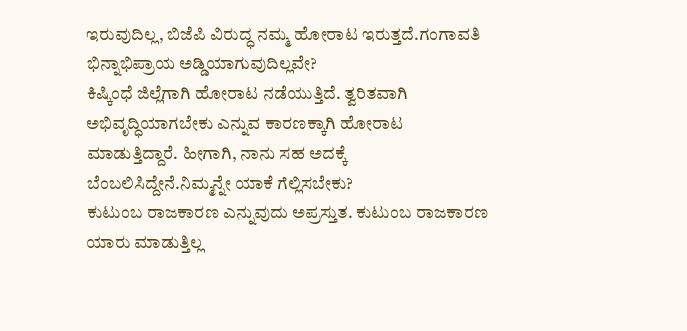ಇರುವುದಿಲ್ಲ, ಬಿಜೆಪಿ ವಿರುದ್ಧ ನಮ್ಮ ಹೋರಾಟ ಇರುತ್ತದೆ.ಗಂಗಾವತಿ ಭಿನ್ನಾಭಿಪ್ರಾಯ ಅಡ್ಡಿಯಾಗುವುದಿಲ್ಲವೇ?
ಕಿಷ್ಕಿಂಧೆ ಜಿಲ್ಲೆಗಾಗಿ ಹೋರಾಟ ನಡೆಯುತ್ತಿದೆ. ತ್ವರಿತವಾಗಿ ಅಭಿವೃದ್ಧಿಯಾಗಬೇಕು ಎನ್ನುವ ಕಾರಣಕ್ಕಾಗಿ ಹೋರಾಟ ಮಾಡುತ್ತಿದ್ದಾರೆ. ಹೀಗಾಗಿ, ನಾನು ಸಹ ಅದಕ್ಕೆ ಬೆಂಬಲಿಸಿದ್ದೇನೆ.ನಿಮ್ಮನ್ನೇ ಯಾಕೆ ಗೆಲ್ಲಿಸಬೇಕು?
ಕುಟುಂಬ ರಾಜಕಾರಣ ಎನ್ನುವುದು ಅಪ್ರಸ್ತುತ. ಕುಟುಂಬ ರಾಜಕಾರಣ ಯಾರು ಮಾಡುತ್ತಿಲ್ಲ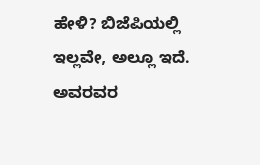ಹೇಳಿ? ಬಿಜೆಪಿಯಲ್ಲಿ ಇಲ್ಲವೇ, ಅಲ್ಲೂ ಇದೆ. ಅವರವರ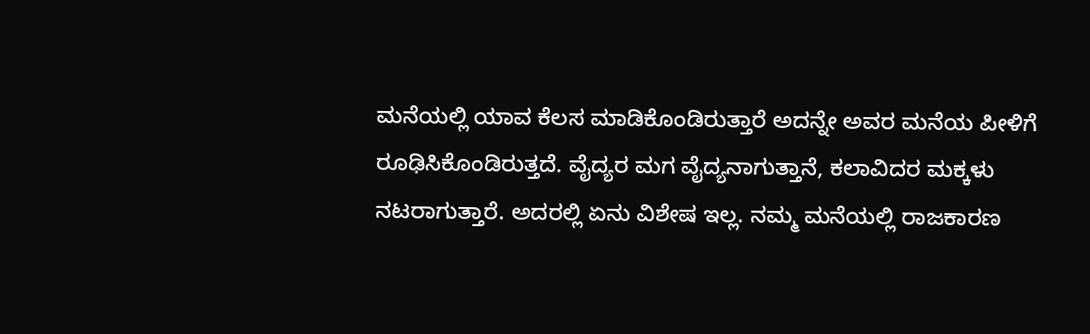ಮನೆಯಲ್ಲಿ ಯಾವ ಕೆಲಸ ಮಾಡಿಕೊಂಡಿರುತ್ತಾರೆ ಅದನ್ನೇ ಅವರ ಮನೆಯ ಪೀಳಿಗೆ ರೂಢಿಸಿಕೊಂಡಿರುತ್ತದೆ. ವೈದ್ಯರ ಮಗ ವೈದ್ಯನಾಗುತ್ತಾನೆ, ಕಲಾವಿದರ ಮಕ್ಕಳು ನಟರಾಗುತ್ತಾರೆ. ಅದರಲ್ಲಿ ಏನು ವಿಶೇಷ ಇಲ್ಲ. ನಮ್ಮ ಮನೆಯಲ್ಲಿ ರಾಜಕಾರಣ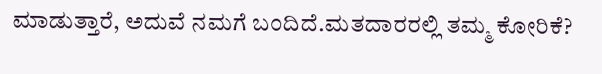ಮಾಡುತ್ತಾರೆ, ಅದುವೆ ನಮಗೆ ಬಂದಿದೆ.ಮತದಾರರಲ್ಲಿ ತಮ್ಮ ಕೋರಿಕೆ?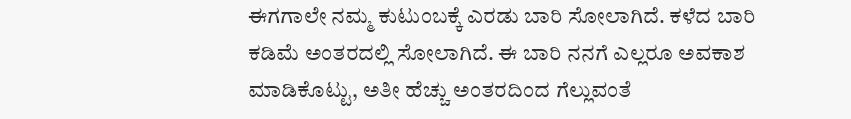ಈಗಗಾಲೇ ನಮ್ಮ ಕುಟುಂಬಕ್ಕೆ ಎರಡು ಬಾರಿ ಸೋಲಾಗಿದೆ. ಕಳೆದ ಬಾರಿ ಕಡಿಮೆ ಅಂತರದಲ್ಲಿ ಸೋಲಾಗಿದೆ. ಈ ಬಾರಿ ನನಗೆ ಎಲ್ಲರೂ ಅವಕಾಶ ಮಾಡಿಕೊಟ್ಟು, ಅತೀ ಹೆಚ್ಚು ಅಂತರದಿಂದ ಗೆಲ್ಲುವಂತೆ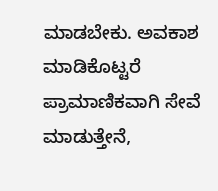ಮಾಡಬೇಕು. ಅವಕಾಶ ಮಾಡಿಕೊಟ್ಟರೆ ಪ್ರಾಮಾಣಿಕವಾಗಿ ಸೇವೆ ಮಾಡುತ್ತೇನೆ,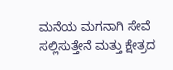ಮನೆಯ ಮಗನಾಗಿ ಸೇವೆ ಸಲ್ಲಿಸುತ್ತೇನೆ ಮತ್ತು ಕ್ಷೇತ್ರದ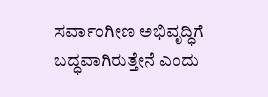ಸರ್ವಾಂಗೀಣ ಅಭಿವೃದ್ಧಿಗೆ ಬದ್ಧವಾಗಿರುತ್ತೇನೆ ಎಂದು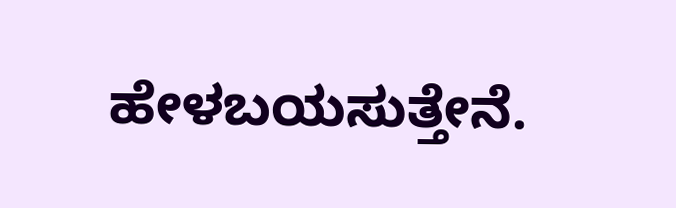ಹೇಳಬಯಸುತ್ತೇನೆ.